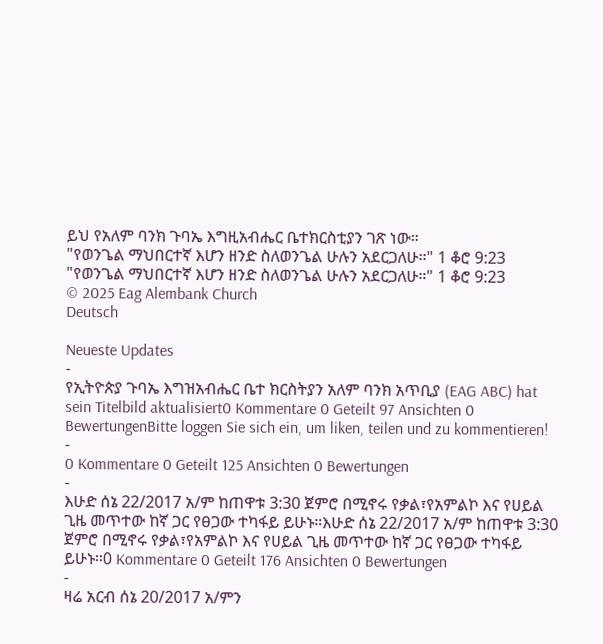ይህ የአለም ባንክ ጉባኤ እግዚአብሔር ቤተክርስቲያን ገጽ ነው።
"የወንጌል ማህበርተኛ እሆን ዘንድ ስለወንጌል ሁሉን አደርጋለሁ።" 1 ቆሮ 9:23
"የወንጌል ማህበርተኛ እሆን ዘንድ ስለወንጌል ሁሉን አደርጋለሁ።" 1 ቆሮ 9:23
© 2025 Eag Alembank Church
Deutsch

Neueste Updates
-
የኢትዮጵያ ጉባኤ እግዝአብሔር ቤተ ክርስትያን አለም ባንክ አጥቢያ (EAG ABC) hat sein Titelbild aktualisiert0 Kommentare 0 Geteilt 97 Ansichten 0 BewertungenBitte loggen Sie sich ein, um liken, teilen und zu kommentieren!
-
0 Kommentare 0 Geteilt 125 Ansichten 0 Bewertungen
-
እሁድ ሰኔ 22/2017 አ/ም ከጠዋቱ 3:30 ጀምሮ በሚኖሩ የቃል፣የአምልኮ እና የሀይል ጊዜ መጥተው ከኛ ጋር የፀጋው ተካፋይ ይሁኑ።እሁድ ሰኔ 22/2017 አ/ም ከጠዋቱ 3:30 ጀምሮ በሚኖሩ የቃል፣የአምልኮ እና የሀይል ጊዜ መጥተው ከኛ ጋር የፀጋው ተካፋይ ይሁኑ።0 Kommentare 0 Geteilt 176 Ansichten 0 Bewertungen
-
ዛሬ አርብ ሰኔ 20/2017 አ/ምን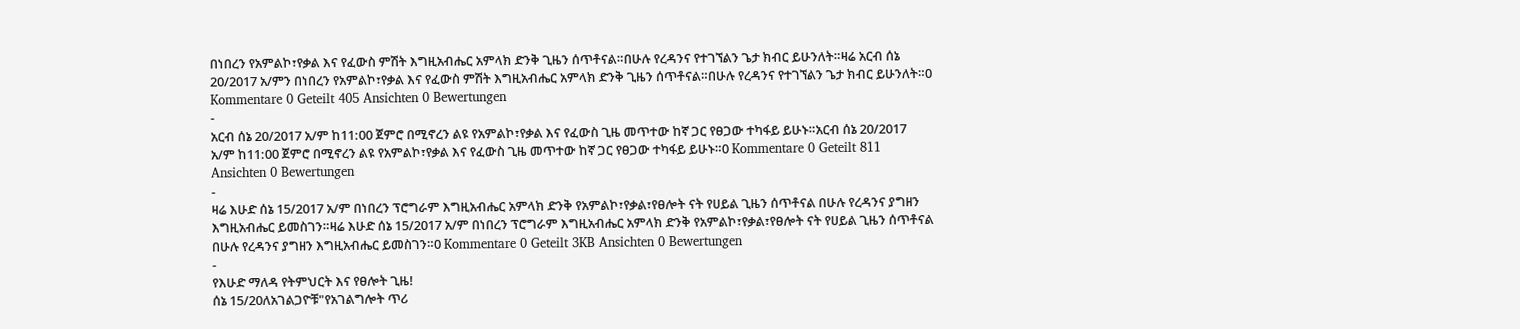በነበረን የአምልኮ፣የቃል እና የፈውስ ምሽት እግዚአብሔር አምላክ ድንቅ ጊዜን ሰጥቶናል።በሁሉ የረዳንና የተገኘልን ጌታ ክብር ይሁንለት።ዛሬ አርብ ሰኔ 20/2017 አ/ምን በነበረን የአምልኮ፣የቃል እና የፈውስ ምሽት እግዚአብሔር አምላክ ድንቅ ጊዜን ሰጥቶናል።በሁሉ የረዳንና የተገኘልን ጌታ ክብር ይሁንለት።0 Kommentare 0 Geteilt 405 Ansichten 0 Bewertungen
-
አርብ ሰኔ 20/2017 አ/ም ከ11:00 ጀምሮ በሚኖረን ልዩ የአምልኮ፣የቃል እና የፈውስ ጊዜ መጥተው ከኛ ጋር የፀጋው ተካፋይ ይሁኑ።አርብ ሰኔ 20/2017 አ/ም ከ11:00 ጀምሮ በሚኖረን ልዩ የአምልኮ፣የቃል እና የፈውስ ጊዜ መጥተው ከኛ ጋር የፀጋው ተካፋይ ይሁኑ።0 Kommentare 0 Geteilt 811 Ansichten 0 Bewertungen
-
ዛሬ እሁድ ሰኔ 15/2017 አ/ም በነበረን ፕሮግራም እግዚአብሔር አምላክ ድንቅ የአምልኮ፣የቃል፣የፀሎት ናት የሀይል ጊዜን ሰጥቶናል በሁሉ የረዳንና ያግዘን እግዚአብሔር ይመስገን።ዛሬ እሁድ ሰኔ 15/2017 አ/ም በነበረን ፕሮግራም እግዚአብሔር አምላክ ድንቅ የአምልኮ፣የቃል፣የፀሎት ናት የሀይል ጊዜን ሰጥቶናል በሁሉ የረዳንና ያግዘን እግዚአብሔር ይመስገን።0 Kommentare 0 Geteilt 3KB Ansichten 0 Bewertungen
-
የእሁድ ማለዳ የትምህርት እና የፀሎት ጊዜ!
ሰኔ 15/20ለአገልጋዮቹ"የአገልግሎት ጥሪ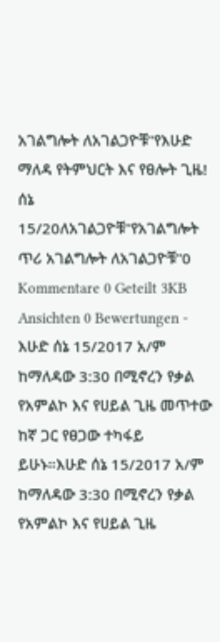አገልግሎት ለአገልጋዮቹ"የእሁድ ማለዳ የትምህርት እና የፀሎት ጊዜ! ሰኔ 15/20ለአገልጋዮቹ"የአገልግሎት ጥሪ አገልግሎት ለአገልጋዮቹ"0 Kommentare 0 Geteilt 3KB Ansichten 0 Bewertungen -
እሁድ ሰኔ 15/2017 አ/ም ከማለዳው 3:30 በሚኖረን የቃል የአምልኮ እና የሀይል ጊዜ መጥተው ከኛ ጋር የፀጋው ተካፋይ ይሁኑ።እሁድ ሰኔ 15/2017 አ/ም ከማለዳው 3:30 በሚኖረን የቃል የአምልኮ እና የሀይል ጊዜ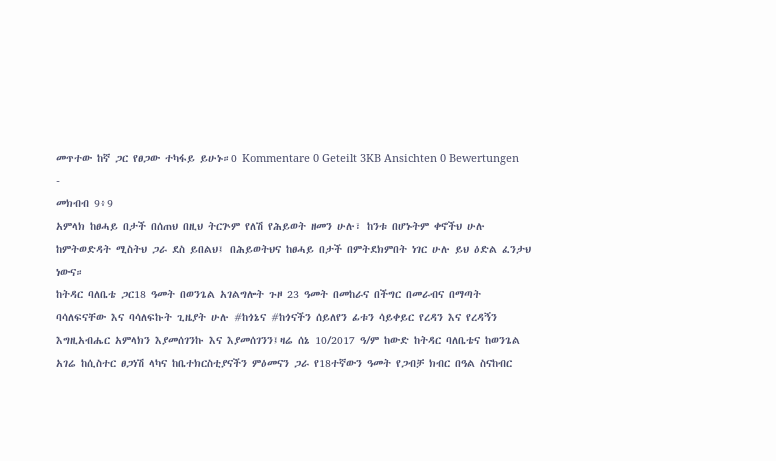መጥተው ከኛ ጋር የፀጋው ተካፋይ ይሁኑ።0 Kommentare 0 Geteilt 3KB Ansichten 0 Bewertungen
-
መክብብ 9፥9
አምላክ ከፀሓይ በታች በሰጠህ በዚህ ትርጕም የለሽ የሕይወት ዘመን ሁሉ፣ ከንቱ በሆኑትም ቀኖችህ ሁሉ ከምትወድዳት ሚስትህ ጋራ ደስ ይበልህ፤ በሕይወትህና ከፀሓይ በታች በምትደክምበት ነገር ሁሉ ይህ ዕድል ፈንታህ ነውና።
ከትዳር ባለቤቴ ጋር18 ዓመት በወንጌል አገልግሎት ጉዞ 23 ዓመት በመከራና በችግር በመራብና በማጣት ባሳለፍናቸው እና ባሳለፍኩት ጊዜያት ሁሉ #ከጎኔና #ከጎናችን ሰይለየን ፊቱን ሳይቀይር የረዳን እና የረዳኝን እግዚአብሔር አምላክን እያመሰገንኩ እና እያመሰገንን፤ዛሬ ሰኔ 10/2017 ዓ/ም ከውድ ከትዳር ባለቤቴና ከወንጌል አገሬ ከሲስተር ፀጋነሽ ላካና ከቤተክርስቲያናችን ምዕመናን ጋራ የ18ተኛውን ዓመት የጋብቻ ክብር በዓል ስናከብር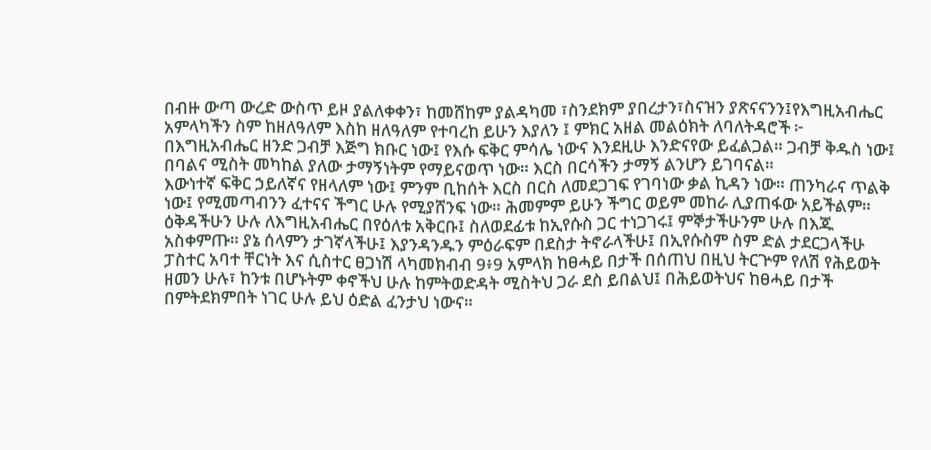በብዙ ውጣ ውረድ ውስጥ ይዞ ያልለቀቀን፣ ከመሸከም ያልዳካመ ፣ስንደክም ያበረታን፣ስናዝን ያጽናናንን፤የእግዚአብሔር አምላካችን ስም ከዘለዓለም እስከ ዘለዓለም የተባረከ ይሁን እያለን ፤ ምክር አዘል መልዕክት ለባለትዳሮች ፦
በእግዚአብሔር ዘንድ ጋብቻ እጅግ ክቡር ነው፤ የእሱ ፍቅር ምሳሌ ነውና እንደዚሁ እንድናየው ይፈልጋል። ጋብቻ ቅዱስ ነው፤ በባልና ሚስት መካከል ያለው ታማኝነትም የማይናወጥ ነው። እርስ በርሳችን ታማኝ ልንሆን ይገባናል።
እውነተኛ ፍቅር ኃይለኛና የዘላለም ነው፤ ምንም ቢከሰት እርስ በርስ ለመደጋገፍ የገባነው ቃል ኪዳን ነው። ጠንካራና ጥልቅ ነው፤ የሚመጣብንን ፈተናና ችግር ሁሉ የሚያሸንፍ ነው። ሕመምም ይሁን ችግር ወይም መከራ ሊያጠፋው አይችልም።
ዕቅዳችሁን ሁሉ ለእግዚአብሔር በየዕለቱ አቅርቡ፤ ስለወደፊቱ ከኢየሱስ ጋር ተነጋገሩ፤ ምኞታችሁንም ሁሉ በእጁ አስቀምጡ። ያኔ ሰላምን ታገኛላችሁ፤ እያንዳንዱን ምዕራፍም በደስታ ትኖራላችሁ፤ በኢየሱስም ስም ድል ታደርጋላችሁ
ፓስተር አባተ ቸርነት እና ሲስተር ፀጋነሽ ላካመክብብ 9፥9 አምላክ ከፀሓይ በታች በሰጠህ በዚህ ትርጕም የለሽ የሕይወት ዘመን ሁሉ፣ ከንቱ በሆኑትም ቀኖችህ ሁሉ ከምትወድዳት ሚስትህ ጋራ ደስ ይበልህ፤ በሕይወትህና ከፀሓይ በታች በምትደክምበት ነገር ሁሉ ይህ ዕድል ፈንታህ ነውና።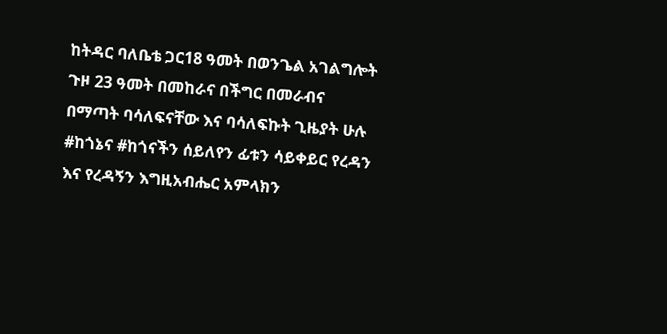ከትዳር ባለቤቴ ጋር18 ዓመት በወንጌል አገልግሎት ጉዞ 23 ዓመት በመከራና በችግር በመራብና በማጣት ባሳለፍናቸው እና ባሳለፍኩት ጊዜያት ሁሉ #ከጎኔና #ከጎናችን ሰይለየን ፊቱን ሳይቀይር የረዳን እና የረዳኝን እግዚአብሔር አምላክን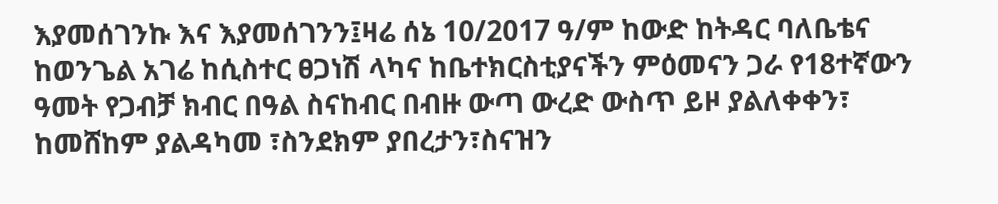እያመሰገንኩ እና እያመሰገንን፤ዛሬ ሰኔ 10/2017 ዓ/ም ከውድ ከትዳር ባለቤቴና ከወንጌል አገሬ ከሲስተር ፀጋነሽ ላካና ከቤተክርስቲያናችን ምዕመናን ጋራ የ18ተኛውን ዓመት የጋብቻ ክብር በዓል ስናከብር በብዙ ውጣ ውረድ ውስጥ ይዞ ያልለቀቀን፣ ከመሸከም ያልዳካመ ፣ስንደክም ያበረታን፣ስናዝን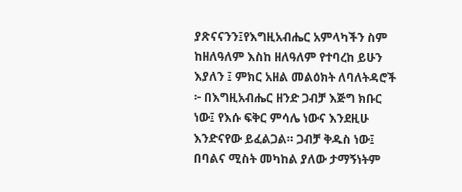ያጽናናንን፤የእግዚአብሔር አምላካችን ስም ከዘለዓለም እስከ ዘለዓለም የተባረከ ይሁን እያለን ፤ ምክር አዘል መልዕክት ለባለትዳሮች ፦ በእግዚአብሔር ዘንድ ጋብቻ እጅግ ክቡር ነው፤ የእሱ ፍቅር ምሳሌ ነውና እንደዚሁ እንድናየው ይፈልጋል። ጋብቻ ቅዱስ ነው፤ በባልና ሚስት መካከል ያለው ታማኝነትም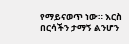የማይናወጥ ነው። እርስ በርሳችን ታማኝ ልንሆን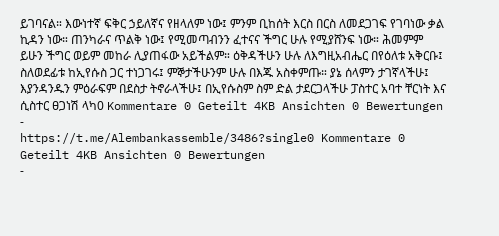ይገባናል። እውነተኛ ፍቅር ኃይለኛና የዘላለም ነው፤ ምንም ቢከሰት እርስ በርስ ለመደጋገፍ የገባነው ቃል ኪዳን ነው። ጠንካራና ጥልቅ ነው፤ የሚመጣብንን ፈተናና ችግር ሁሉ የሚያሸንፍ ነው። ሕመምም ይሁን ችግር ወይም መከራ ሊያጠፋው አይችልም። ዕቅዳችሁን ሁሉ ለእግዚአብሔር በየዕለቱ አቅርቡ፤ ስለወደፊቱ ከኢየሱስ ጋር ተነጋገሩ፤ ምኞታችሁንም ሁሉ በእጁ አስቀምጡ። ያኔ ሰላምን ታገኛላችሁ፤ እያንዳንዱን ምዕራፍም በደስታ ትኖራላችሁ፤ በኢየሱስም ስም ድል ታደርጋላችሁ ፓስተር አባተ ቸርነት እና ሲስተር ፀጋነሽ ላካ0 Kommentare 0 Geteilt 4KB Ansichten 0 Bewertungen -
https://t.me/Alembankassemble/3486?single0 Kommentare 0 Geteilt 4KB Ansichten 0 Bewertungen
-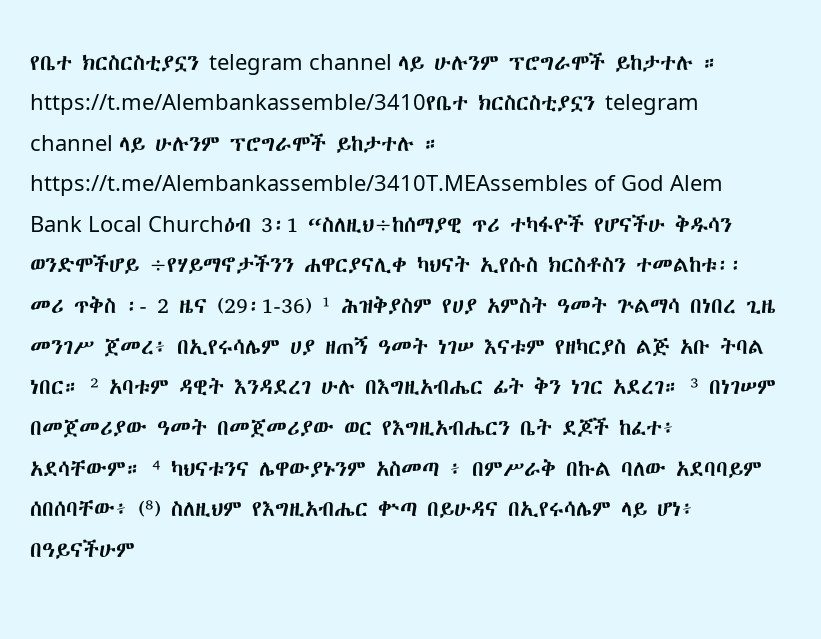የቤተ ክርስርስቲያኗን telegram channel ላይ ሁሉንም ፕሮግራሞች ይከታተሉ ።
https://t.me/Alembankassemble/3410የቤተ ክርስርስቲያኗን telegram channel ላይ ሁሉንም ፕሮግራሞች ይከታተሉ ። https://t.me/Alembankassemble/3410T.MEAssembles of God Alem Bank Local Churchዕብ 3፡1 “ስለዚህ÷ከሰማያዊ ጥሪ ተካፋዮች የሆናችሁ ቅዱሳን ወንድሞችሆይ ÷የሃይማኖታችንን ሐዋርያናሊቀ ካህናት ኢየሱስ ክርስቶስን ተመልከቱ፡፡ መሪ ጥቅስ ፡- 2 ዜና (29፡1-36) ¹ ሕዝቅያስም የሀያ አምስት ዓመት ጕልማሳ በነበረ ጊዜ መንገሥ ጀመረ፥ በኢየሩሳሌም ሀያ ዘጠኝ ዓመት ነገሠ እናቱም የዘካርያስ ልጅ አቡ ትባል ነበር። ² አባቱም ዳዊት እንዳደረገ ሁሉ በእግዚአብሔር ፊት ቅን ነገር አደረገ። ³ በነገሠም በመጀመሪያው ዓመት በመጀመሪያው ወር የእግዚአብሔርን ቤት ደጆች ከፈተ፥ አደሳቸውም። ⁴ ካህናቱንና ሌዋውያኑንም አስመጣ ፥ በምሥራቅ በኩል ባለው አደባባይም ሰበሰባቸው፥ (⁸) ስለዚህም የእግዚአብሔር ቍጣ በይሁዳና በኢየሩሳሌም ላይ ሆነ፥ በዓይናችሁም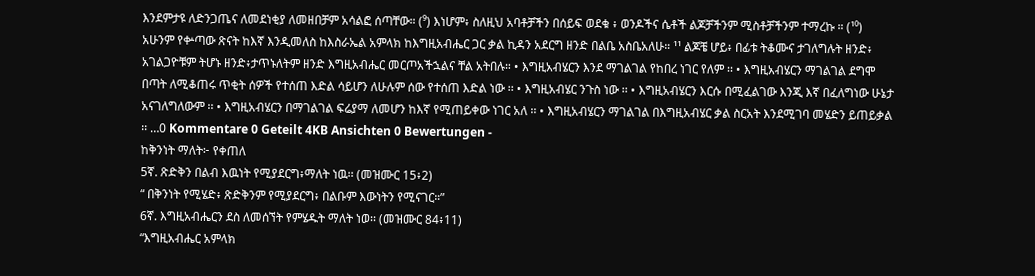እንደምታዩ ለድንጋጤና ለመደነቂያ ለመዘበቻም አሳልፎ ሰጣቸው። (⁹) እነሆም፥ ስለዚህ አባቶቻችን በሰይፍ ወደቁ ፥ ወንዶችና ሴቶች ልጆቻችንም ሚስቶቻችንም ተማረኩ ። (¹⁰) አሁንም የቍጣው ጽናት ከእኛ እንዲመለስ ከእስራኤል አምላክ ከእግዚአብሔር ጋር ቃል ኪዳን አደርግ ዘንድ በልቤ አስቤአለሁ። ¹¹ ልጆቼ ሆይ፥ በፊቱ ትቆሙና ታገለግሉት ዘንድ፥ አገልጋዮቹም ትሆኑ ዘንድ፥ታጥኑለትም ዘንድ እግዚአብሔር መርጦአችኋልና ቸል አትበሉ። • እግዚአብሄርን እንደ ማገልገል የከበረ ነገር የለም ፡፡ • እግዚአብሄርን ማገልገል ደግሞ በጣት ለሚቆጠሩ ጥቂት ሰዎች የተሰጠ እድል ሳይሆን ለሁሉም ሰው የተሰጠ እድል ነው ፡፡ • እግዚአብሄር ንጉስ ነው ፡፡ • እግዚአብሄርን እርሱ በሚፈልገው እንጂ እኛ በፈለግነው ሁኔታ አናገለግለውም ፡፡ • እግዚአብሄርን በማገልገል ፍሬያማ ለመሆን ከእኛ የሚጠይቀው ነገር አለ ፡፡ • እግዚአብሄርን ማገልገል በእግዚአብሄር ቃል ስርአት እንደሚገባ መሄድን ይጠይቃል ፡፡ …0 Kommentare 0 Geteilt 4KB Ansichten 0 Bewertungen -
ከቅንነት ማለት፦ የቀጠለ
5ኛ. ጽድቅን በልብ እዉነት የሚያደርግ፥ማለት ነዉ፡፡ (መዝሙር 15፥2)
“ በቅንነት የሚሄድ፥ ጽድቅንም የሚያደርግ፥ በልቡም እውነትን የሚናገር።”
6ኛ. እግዚአብሔርን ደስ ለመሰኘት የምሄዱት ማለት ነወ፡፡ (መዝሙር 84፥11)
“እግዚአብሔር አምላክ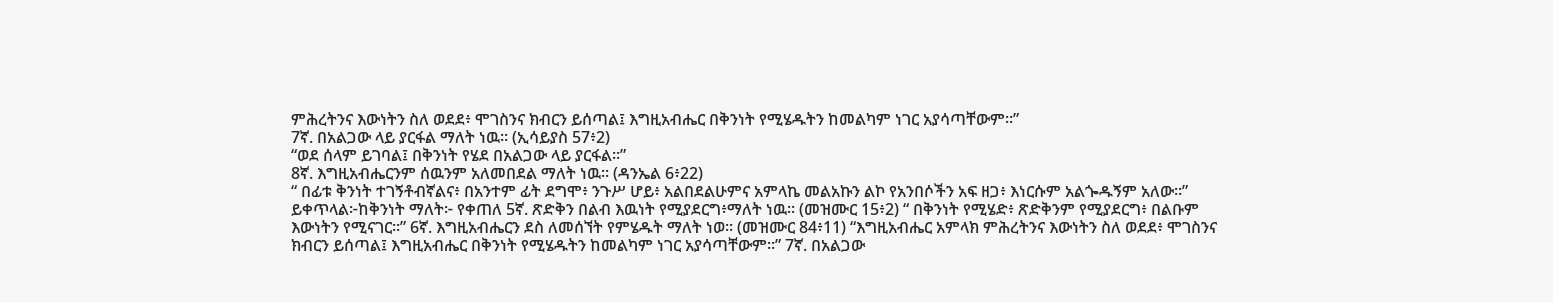ምሕረትንና እውነትን ስለ ወደደ፥ ሞገስንና ክብርን ይሰጣል፤ እግዚአብሔር በቅንነት የሚሄዱትን ከመልካም ነገር አያሳጣቸውም።”
7ኛ. በአልጋው ላይ ያርፋል ማለት ነዉ፡፡ (ኢሳይያስ 57፥2)
“ወደ ሰላም ይገባል፤ በቅንነት የሄደ በአልጋው ላይ ያርፋል።”
8ኛ. እግዚአብሔርንም ሰዉንም አለመበደል ማለት ነዉ፡፡ (ዳንኤል 6፥22)
“ በፊቱ ቅንነት ተገኝቶብኛልና፥ በአንተም ፊት ደግሞ፥ ንጉሥ ሆይ፥ አልበደልሁምና አምላኬ መልአኩን ልኮ የአንበሶችን አፍ ዘጋ፥ እነርሱም አልጐዱኝም አለው።”
ይቀጥላል፦ከቅንነት ማለት፦ የቀጠለ 5ኛ. ጽድቅን በልብ እዉነት የሚያደርግ፥ማለት ነዉ፡፡ (መዝሙር 15፥2) “ በቅንነት የሚሄድ፥ ጽድቅንም የሚያደርግ፥ በልቡም እውነትን የሚናገር።” 6ኛ. እግዚአብሔርን ደስ ለመሰኘት የምሄዱት ማለት ነወ፡፡ (መዝሙር 84፥11) “እግዚአብሔር አምላክ ምሕረትንና እውነትን ስለ ወደደ፥ ሞገስንና ክብርን ይሰጣል፤ እግዚአብሔር በቅንነት የሚሄዱትን ከመልካም ነገር አያሳጣቸውም።” 7ኛ. በአልጋው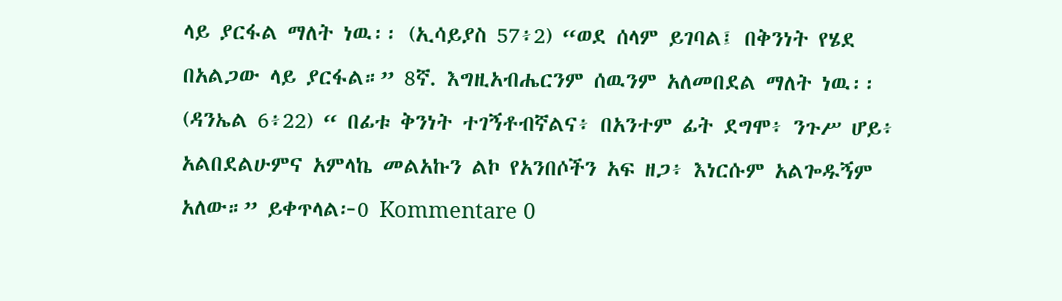ላይ ያርፋል ማለት ነዉ፡፡ (ኢሳይያስ 57፥2) “ወደ ሰላም ይገባል፤ በቅንነት የሄደ በአልጋው ላይ ያርፋል።” 8ኛ. እግዚአብሔርንም ሰዉንም አለመበደል ማለት ነዉ፡፡ (ዳንኤል 6፥22) “ በፊቱ ቅንነት ተገኝቶብኛልና፥ በአንተም ፊት ደግሞ፥ ንጉሥ ሆይ፥ አልበደልሁምና አምላኬ መልአኩን ልኮ የአንበሶችን አፍ ዘጋ፥ እነርሱም አልጐዱኝም አለው።” ይቀጥላል፦0 Kommentare 0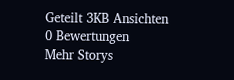Geteilt 3KB Ansichten 0 Bewertungen
Mehr Storys